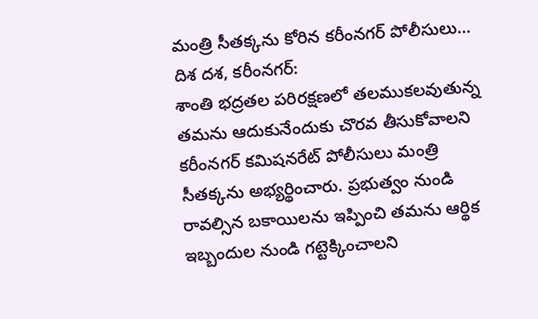మంత్రి సీతక్కను కోరిన కరీంనగర్ పోలీసులు…
దిశ దశ, కరీంనగర్:
శాంతి భద్రతల పరిరక్షణలో తలముకలవుతున్న తమను ఆదుకునేందుకు చొరవ తీసుకోవాలని కరీంనగర్ కమిషనరేట్ పోలీసులు మంత్రి సీతక్కను అభ్యర్థించారు. ప్రభుత్వం నుండి రావల్సిన బకాయిలను ఇప్పించి తమను ఆర్థిక ఇబ్బందుల నుండి గట్టెక్కించాలని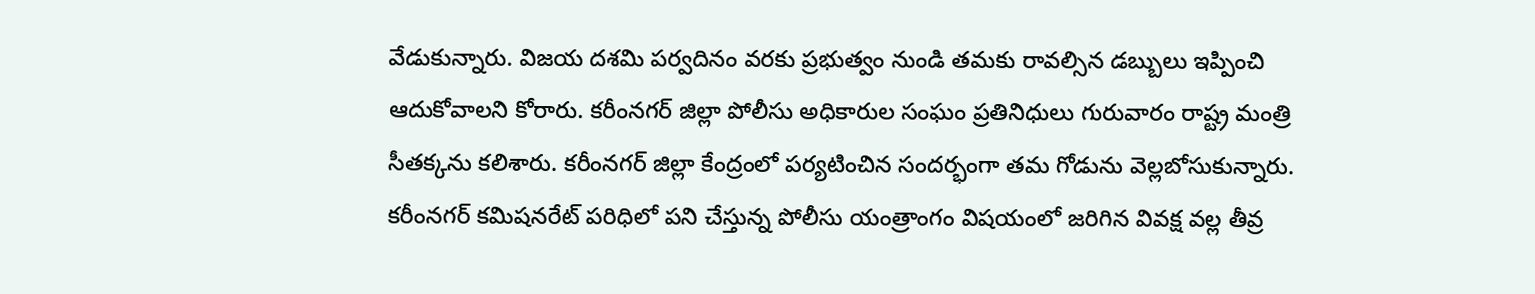వేడుకున్నారు. విజయ దశమి పర్వదినం వరకు ప్రభుత్వం నుండి తమకు రావల్సిన డబ్బులు ఇప్పించి ఆదుకోవాలని కోరారు. కరీంనగర్ జిల్లా పోలీసు అధికారుల సంఘం ప్రతినిధులు గురువారం రాష్ట్ర మంత్రి సీతక్కను కలిశారు. కరీంనగర్ జిల్లా కేంద్రంలో పర్యటించిన సందర్భంగా తమ గోడును వెల్లబోసుకున్నారు. కరీంనగర్ కమిషనరేట్ పరిధిలో పని చేస్తున్న పోలీసు యంత్రాంగం విషయంలో జరిగిన వివక్ష వల్ల తీవ్ర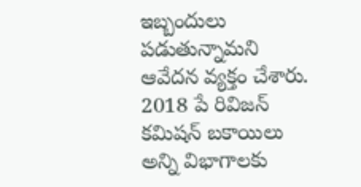ఇబ్బందులు పడుతున్నామని ఆవేదన వ్యక్తం చేశారు. 2018 పే రివిజన్ కమిషన్ బకాయిలు అన్ని విభాగాలకు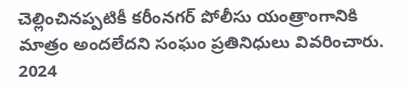చెల్లించినప్పటికీ కరీంనగర్ పోలీసు యంత్రాంగానికి మాత్రం అందలేదని సంఘం ప్రతినిధులు వివరించారు. 2024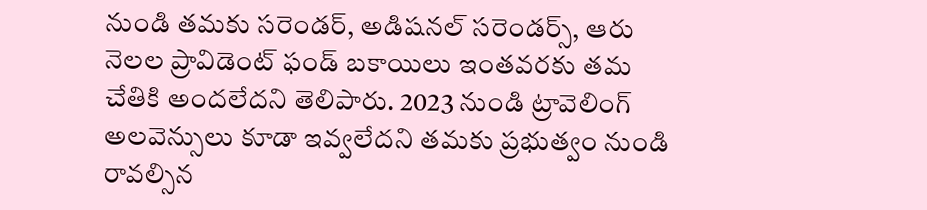నుండి తమకు సరెండర్, అడిషనల్ సరెండర్స్, ఆరు నెలల ప్రావిడెంట్ ఫండ్ బకాయిలు ఇంతవరకు తమ చేతికి అందలేదని తెలిపారు. 2023 నుండి ట్రావెలింగ్ అలవెన్సులు కూడా ఇవ్వలేదని తమకు ప్రభుత్వం నుండి రావల్సిన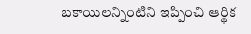బకాయిలన్నింటిని ఇప్పించి ఆర్థిక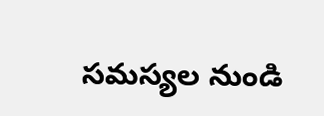సమస్యల నుండి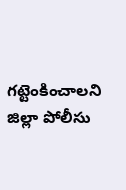గట్టెంకించాలని జిల్లా పోలీసు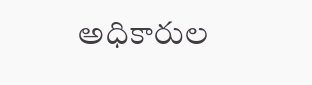అధికారుల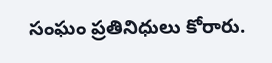సంఘం ప్రతినిధులు కోరారు.